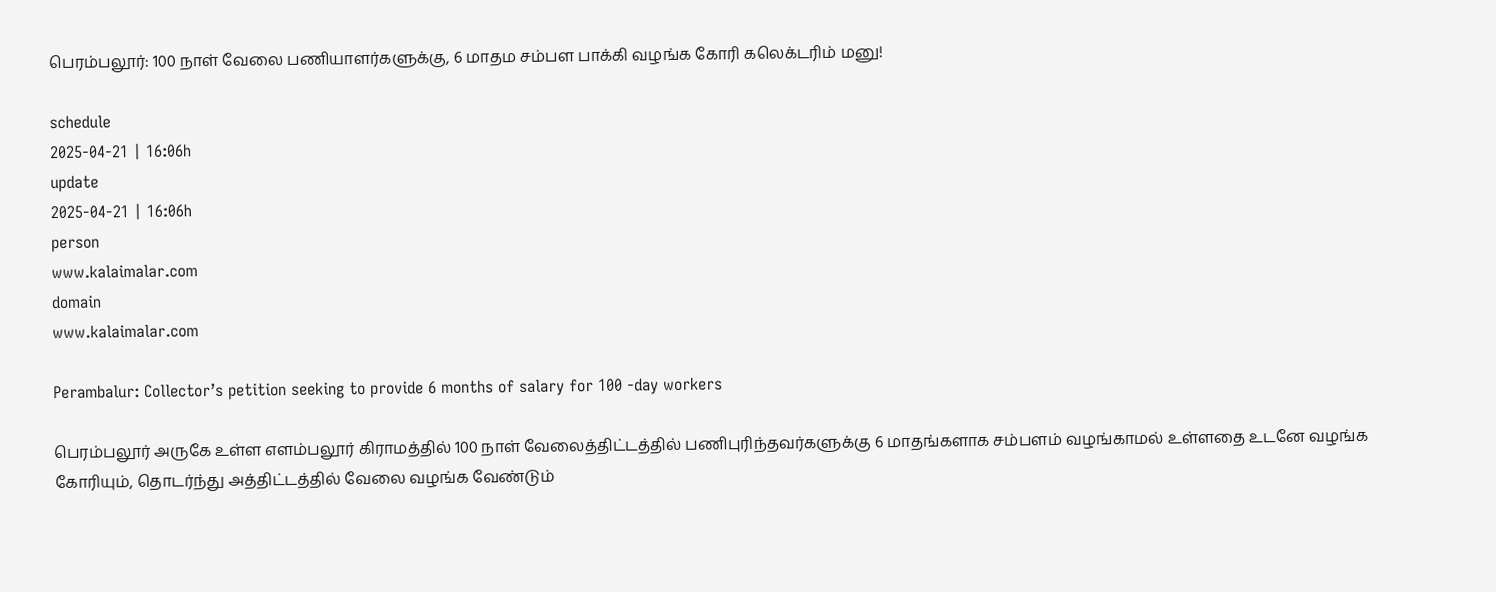பெரம்பலூர்: 100 நாள் வேலை பணியாளர்களுக்கு, 6 மாதம சம்பள பாக்கி வழங்க கோரி கலெக்டரிம் மனு!

schedule
2025-04-21 | 16:06h
update
2025-04-21 | 16:06h
person
www.kalaimalar.com
domain
www.kalaimalar.com

Perambalur: Collector’s petition seeking to provide 6 months of salary for 100 -day workers

பெரம்பலூர் அருகே உள்ள எளம்பலூர் கிராமத்தில் 100 நாள் வேலைத்திட்டத்தில் பணிபுரிந்தவர்களுக்கு 6 மாதங்களாக சம்பளம் வழங்காமல் உள்ளதை உடனே வழங்க கோரியும், தொடர்ந்து அத்திட்டத்தில் வேலை வழங்க வேண்டும்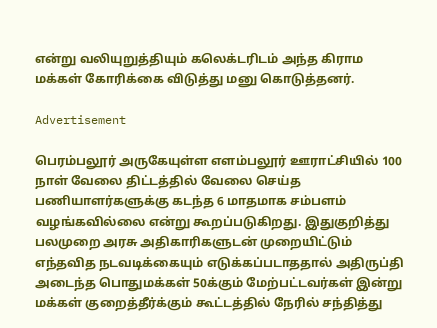என்று வலியுறுத்தியும் கலெக்டரிடம் அந்த கிராம மக்கள் கோரிக்கை விடுத்து மனு கொடுத்தனர்.

Advertisement

பெரம்பலூர் அருகேயுள்ள எளம்பலூர் ஊராட்சியில் 100 நாள் வேலை திட்டத்தில் வேலை செய்த பணியாளர்களுக்கு கடந்த 6 மாதமாக சம்பளம் வழங்கவில்லை என்று கூறப்படுகிறது. இதுகுறித்து பலமுறை அரசு அதிகாரிகளுடன் முறையிட்டும் எந்தவித நடவடிக்கையும் எடுக்கப்படாததால் அதிருப்தி அடைந்த பொதுமக்கள் 50க்கும் மேற்பட்டவர்கள் இன்று மக்கள் குறைத்தீர்க்கும் கூட்டத்தில் நேரில் சந்தித்து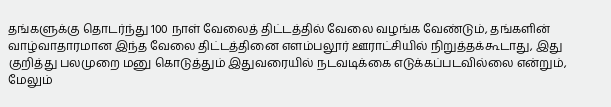தங்களுக்கு தொடர்ந்து 100 நாள் வேலைத் திட்டத்தில் வேலை வழங்க வேண்டும், தங்களின் வாழ்வாதாரமான இந்த வேலை திட்டத்தினை எளம்பலூர் ஊராட்சியில் நிறுத்தக்கூடாது, இது குறித்து பலமுறை மனு கொடுத்தும் இதுவரையில் நடவடிக்கை எடுக்கப்படவில்லை என்றும், மேலும்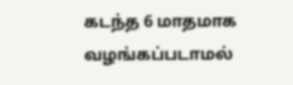கடந்த 6 மாதமாக வழங்கப்படாமல்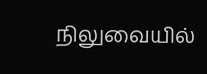நிலுவையில்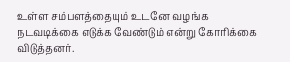உள்ள சம்பளத்தையும் உடனே வழங்க நடவடிக்கை எடுக்க வேண்டும் என்று கோரிக்கை விடுத்தனர்.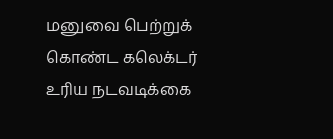மனுவை பெற்றுக் கொண்ட கலெக்டர் உரிய நடவடிக்கை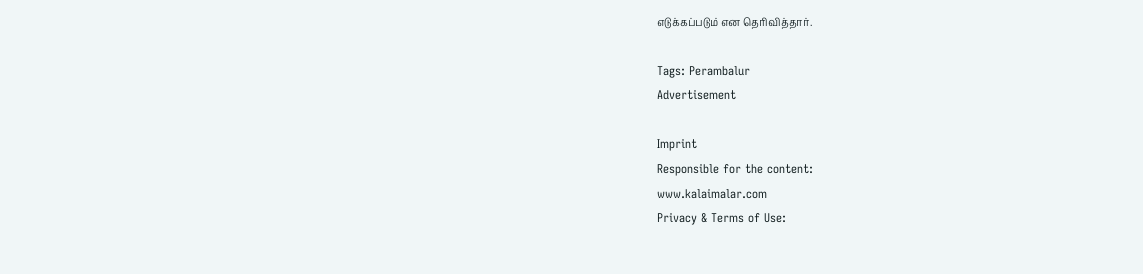எடுக்கப்படும் என தெரிவித்தார்.

Tags: Perambalur
Advertisement

Imprint
Responsible for the content:
www.kalaimalar.com
Privacy & Terms of Use: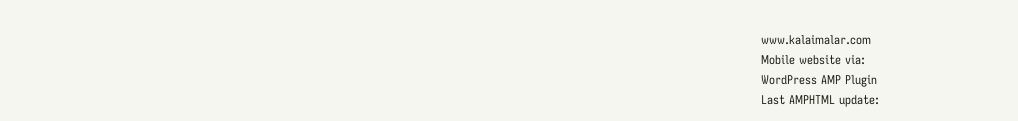www.kalaimalar.com
Mobile website via:
WordPress AMP Plugin
Last AMPHTML update: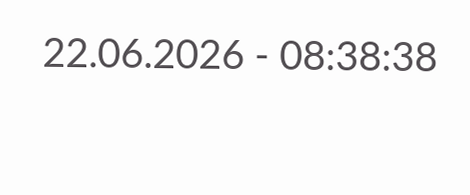22.06.2026 - 08:38:38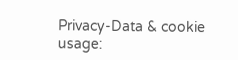Privacy-Data & cookie usage: